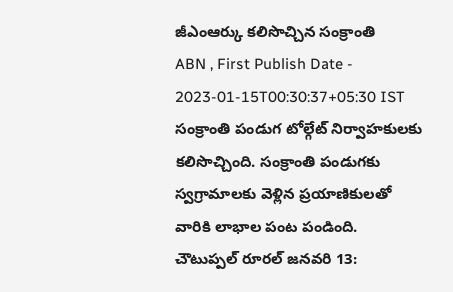జీఎంఆర్కు కలిసొచ్చిన సంక్రాంతి
ABN , First Publish Date - 2023-01-15T00:30:37+05:30 IST
సంక్రాంతి పండుగ టోల్గేట్ నిర్వాహకులకు కలిసొచ్చింది. సంక్రాంతి పండుగకు స్వగ్రామాలకు వెళ్లిన ప్రయాణికులతో వారికి లాభాల పంట పండింది.
చౌటుప్పల్ రూరల్ జనవరి 13: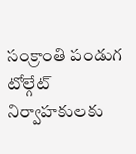సంక్రాంతి పండుగ టోల్గేట్ నిర్వాహకులకు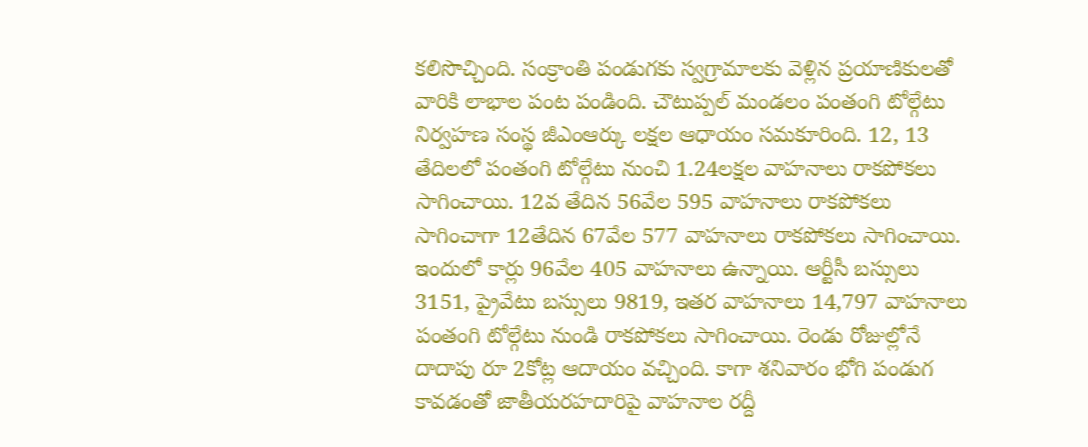కలిసొచ్చింది. సంక్రాంతి పండుగకు స్వగ్రామాలకు వెళ్లిన ప్రయాణికులతో వారికి లాభాల పంట పండింది. చౌటుప్పల్ మండలం పంతంగి టోల్గేటు నిర్వహణ సంస్థ జీఎంఆర్కు లక్షల ఆధాయం సమకూరింది. 12, 13 తేదిలలో పంతంగి టోల్గేటు నుంచి 1.24లక్షల వాహనాలు రాకపోకలు సాగించాయి. 12వ తేదిన 56వేల 595 వాహనాలు రాకపోకలు సాగించాగా 12తేదిన 67వేల 577 వాహనాలు రాకపోకలు సాగించాయి. ఇందులో కార్లు 96వేల 405 వాహనాలు ఉన్నాయి. ఆర్టీసీ బస్సులు 3151, ప్రైవేటు బస్సులు 9819, ఇతర వాహనాలు 14,797 వాహనాలు పంతంగి టోల్గేటు నుండి రాకపోకలు సాగించాయి. రెండు రోజుల్లోనే దాదాపు రూ 2కోట్ల ఆదాయం వచ్చింది. కాగా శనివారం భోగి పండుగ కావడంతో జాతీయరహదారిపై వాహనాల రద్దీ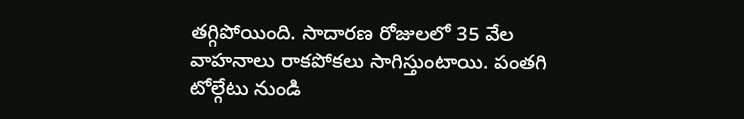తగ్గిపోయింది. సాదారణ రోజులలో 35 వేల వాహనాలు రాకపోకలు సాగిస్తుంటాయి. పంతగి టోల్గేటు నుండి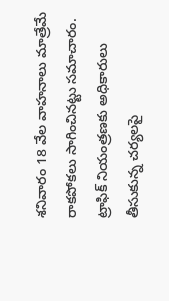శనివారం 18 వేల వాహనాలు మాత్రేమే రాకపోకలు సాగించినట్టు సమాచారం. ట్రాఫిక్ నియంత్రణకు అధికారులు తీసుకున్న చర్యలపై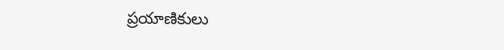ప్రయాణికులు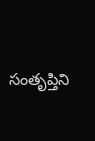సంతృప్తిని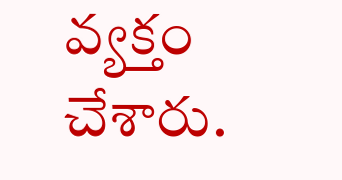వ్యక్తం చేశారు.